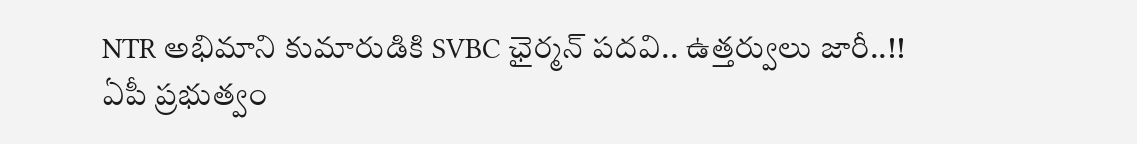NTR అభిమాని కుమారుడికి SVBC ఛైర్మన్ పదవి.. ఉత్తర్వులు జారీ..!!
ఏపీ ప్రభుత్వం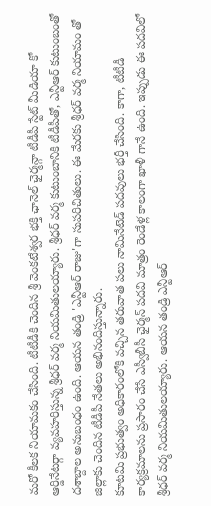మరో కీలక నియామకం చేసింది. టీటీడీకి చెందిన శ్రీ వెంకటేశ్వర భక్తి ఛానెల్ ఛైర్మన్గా టీడీపీ స్టేట్ మీడియా కో ఆర్డినేటర్గా వ్యవహరిస్తున్న శ్రీధర్ వర్మ నియమితులయ్యారు. శ్రీధర్ వర్మ కుటుంబానికి టీడీపీతో, ఎన్టీఆర్ కుటుంబంతో దశాబ్దాల అనుబంధం ఉంది. ఆయన తండ్రి 'ఎన్టీఆర్ రాజు'గా సుపరిచితులు. ఈ మేరకు శ్రీధర్ వర్మ నియామం తో జిల్లాకు చెందిన టీడీపీ నేతలు అభినందిస్తున్నారు.
కూటమి ప్రభుత్వం అధికారంలోకి వచ్చిన తరువాత పలు నామినేటెడ్ పదవులు భర్తీ చేసింది. కాగా, టీటీడీ కార్యక్రమాలను ప్రసారం చేసే ఎస్వీబీసీ ఛైర్మన్ పదవి మాత్రం రెండేళ్ల కాలంగా ఖాళీ గానే ఉంది. ఇప్పుడు ఈ పదవిలో శ్రీధర్ వర్మ నియమితులయ్యారు. ఆయన తండ్రి ఎన్టీఆర్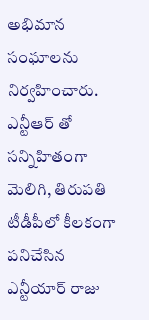అభిమాన సంఘాలను నిర్వహించారు. ఎన్టీఆర్ తో సన్నిహితంగా మెలిగి, తిరుపతి టీడీపీలో కీలకంగా పనిచేసిన ఎన్టీయార్ రాజు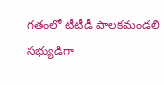గతంలో టీటీడీ పాలకమండలి సభ్యుడిగా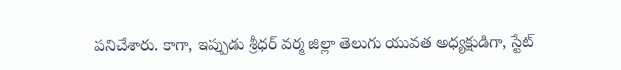పనిచేశారు. కాగా, ఇప్పుడు శ్రీధర్ వర్మ జిల్లా తెలుగు యువత అధ్యక్షుడిగా, స్టేట్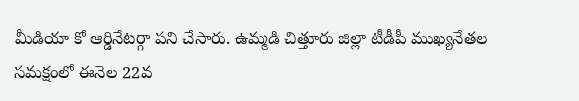మీడియా కో ఆర్డినేటర్గా పని చేసారు. ఉమ్మడి చిత్తూరు జిల్లా టీడీపీ ముఖ్యనేతల సమక్షంలో ఈనెల 22వ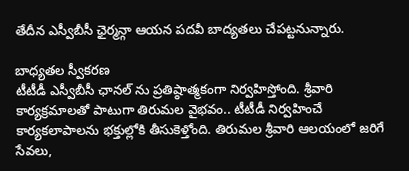తేదీన ఎస్వీబీసీ ఛైర్మన్గా ఆయన పదవీ బాద్యతలు చేపట్టనున్నారు.

బాధ్యతల స్వీకరణ
టీటీడీ ఎస్వీబీసీ ఛానల్ ను ప్రతిష్ఠాత్మకంగా నిర్వహిస్తోంది. శ్రీవారి కార్యక్రమాలతో పాటుగా తిరుమల వైభవం.. టీటీడీ నిర్వహించే కార్యకలాపాలను భక్తుల్లోకి తీసుకెళ్తోంది. తిరుమల శ్రీవారి ఆలయంలో జరిగే సేవలు,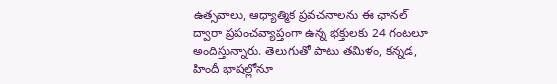ఉత్సవాలు, ఆధ్యాత్మిక ప్రవచనాలను ఈ ఛానల్ ద్వారా ప్రపంచవ్యాప్తంగా ఉన్న భక్తులకు 24 గంటలూ అందిస్తున్నారు. తెలుగుతో పాటు తమిళం, కన్నడ, హిందీ భాషల్లోనూ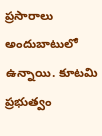ప్రసారాలు అందుబాటులో ఉన్నాయి. కూటమి ప్రభుత్వం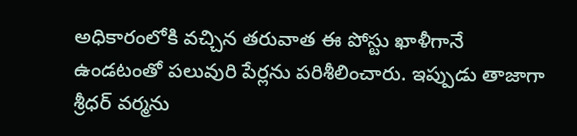అధికారంలోకి వచ్చిన తరువాత ఈ పోస్టు ఖాళీగానే ఉండటంతో పలువురి పేర్లను పరిశీలించారు. ఇప్పుడు తాజాగా శ్రీధర్ వర్మను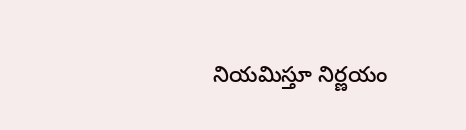నియమిస్తూ నిర్ణయం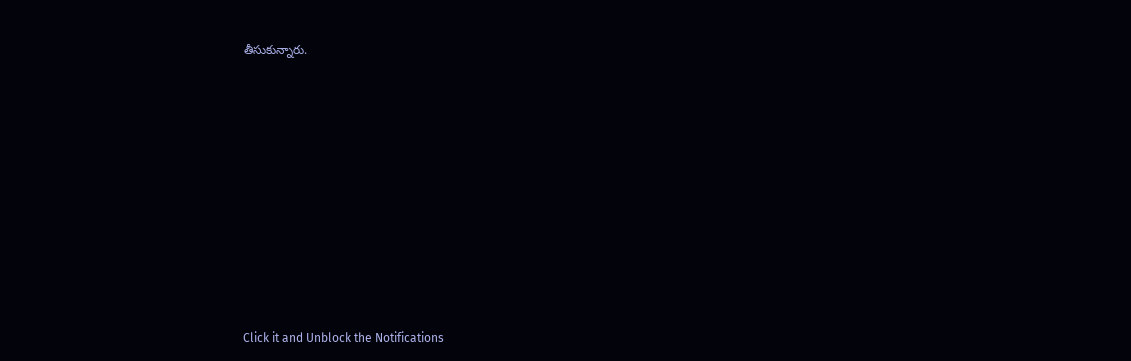తీసుకున్నారు.













Click it and Unblock the Notifications